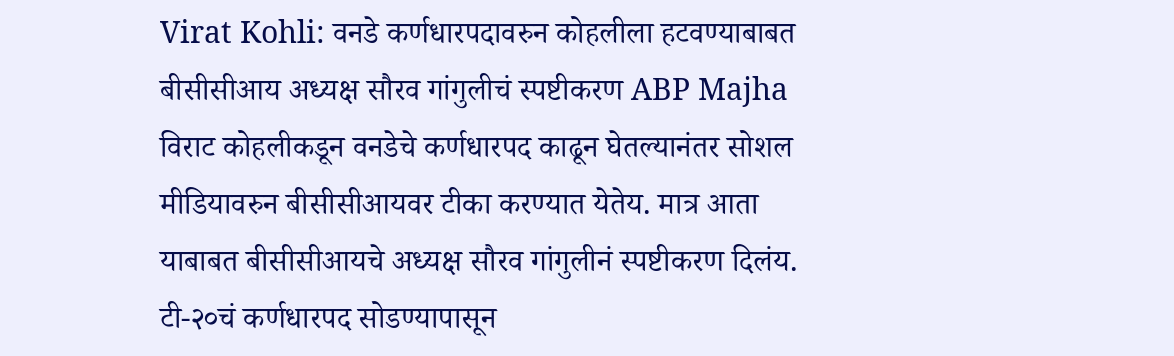Virat Kohli: वनडे कर्णधारपदावरुन कोहलीला हटवण्याबाबत बीसीसीआय अध्यक्ष सौरव गांगुलीचं स्पष्टीकरण ABP Majha
विराट कोहलीकडून वनडेचे कर्णधारपद काढून घेतल्यानंतर सोशल मीडियावरुन बीसीसीआयवर टीका करण्यात येतेय. मात्र आता याबाबत बीसीसीआयचे अध्यक्ष सौरव गांगुलीनं स्पष्टीकरण दिलंय. टी-२०चं कर्णधारपद सोडण्यापासून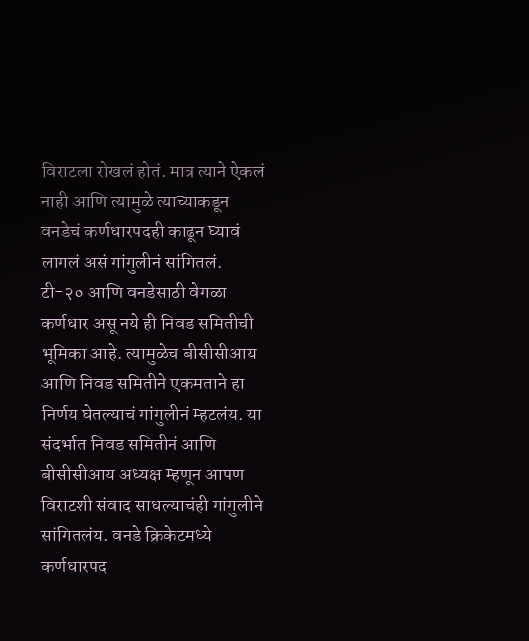विराटला रोखलं होतं. मात्र त्याने ऐकलं नाही आणि त्यामुळे त्याच्याकडून वनडेचं कर्णधारपदही काढून घ्यावं लागलं असं गांगुलीनं सांगितलं. टी-२० आणि वनडेसाठी वेगळा कर्णधार असू नये ही निवड समितीची भूमिका आहे. त्यामुळेच बीसीसीआय आणि निवड समितीने एकमताने हा निर्णय घेतल्याचं गांगुलीनं म्हटलंय. या संदर्भात निवड समितीनं आणि बीसीसीआय अध्यक्ष म्हणून आपण विराटशी संवाद साधल्याचंही गांगुलीने सांगितलंय. वनडे क्रिकेटमध्ये कर्णधारपद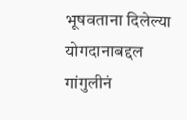भूषवताना दिलेल्या योगदानाबद्दल गांगुलीनं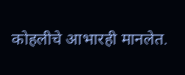कोहलीचे आभारही मानलेत.